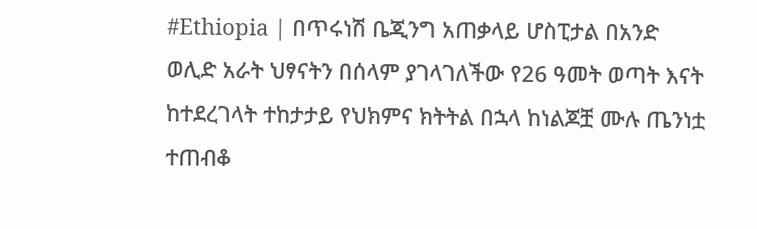#Ethiopia | በጥሩነሽ ቤጂንግ አጠቃላይ ሆስፒታል በአንድ ወሊድ አራት ህፃናትን በሰላም ያገላገለችው የ26 ዓመት ወጣት እናት ከተደረገላት ተከታታይ የህክምና ክትትል በኋላ ከነልጆቿ ሙሉ ጤንነቷ ተጠብቆ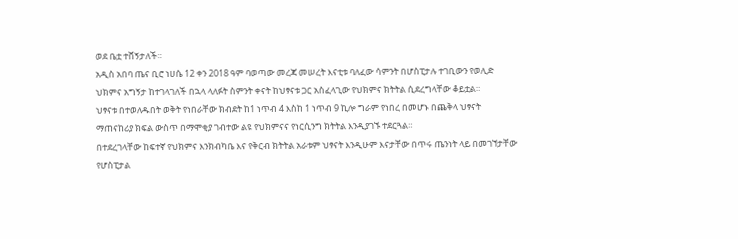ወደ ቤቷ ተሸኝታለች።
አዲስ አበባ ጤና ቢሮ ነሀሴ 12 ቀን 2018 ዓም ባወጣው መረጃ መሠረት እናቲቱ ባለፈው ሳምንት በሆስፒታሉ ተገቢውን የወሊድ ህክምና አግኝታ ከተገላገለች በኋላ ላለፉት ስምንት ቀናት ከህፃናቱ ጋር አስፈላጊው የህክምና ክትትል ሲደረግላቸው ቆይቷል።
ህፃናቱ በተወለዱበት ወቅት የነበራቸው ክብደት ከ1 ነጥብ 4 እስከ 1 ነጥብ 9 ኪሎ ግራም የነበረ በመሆኑ በጨቅላ ህፃናት ማጠናከሪያ ክፍል ውስጥ በማሞቂያ ገብተው ልዩ የህክምናና የነርሲንግ ክትትል እንዲያገኙ ተደርጓል።
በተደረገላቸው ከፍተኛ የህክምና እንክብካቤ እና የቅርብ ክትትል አራቱም ህፃናት እንዲሁም እናታቸው በጥሩ ጤንነት ላይ በመገኘታቸው የሆስፒታል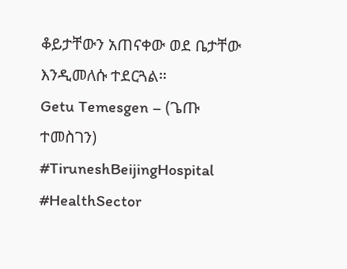ቆይታቸውን አጠናቀው ወደ ቤታቸው እንዲመለሱ ተደርጓል።
Getu Temesgen – (ጌጡ ተመስገን)
#TiruneshBeijingHospital #HealthSector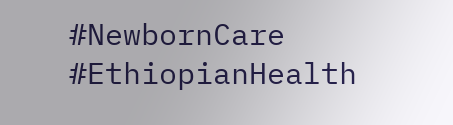#NewbornCare #EthiopianHealth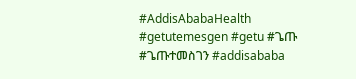#AddisAbabaHealth #getutemesgen #getu #ጌጡ #ጌጡተመስገን #addisababa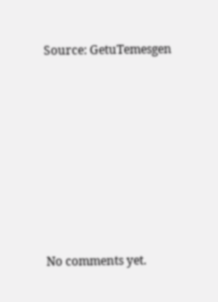Source: GetuTemesgen









No comments yet.